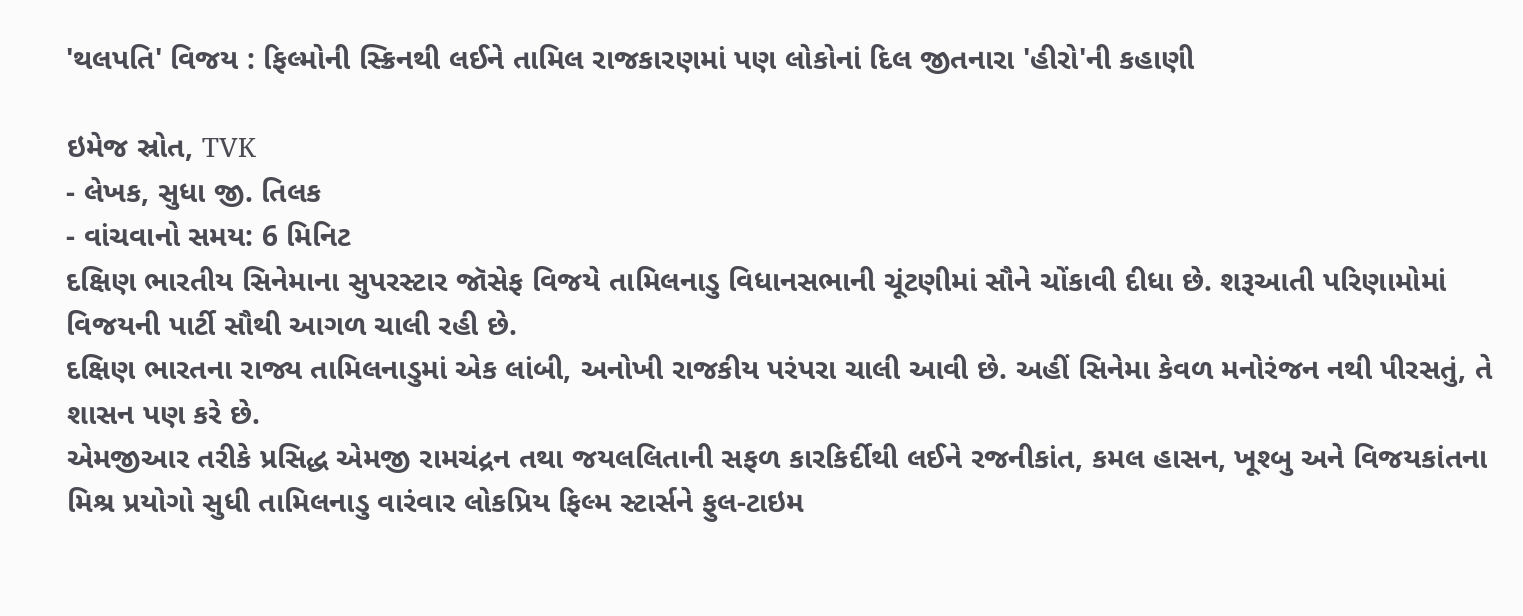'થલપતિ' વિજય : ફિલ્મોની સ્ક્રિનથી લઈને તામિલ રાજકારણમાં પણ લોકોનાં દિલ જીતનારા 'હીરો'ની કહાણી

ઇમેજ સ્રોત, TVK
- લેખક, સુધા જી. તિલક
- વાંચવાનો સમય: 6 મિનિટ
દક્ષિણ ભારતીય સિનેમાના સુપરસ્ટાર જૉસેફ વિજયે તામિલનાડુ વિધાનસભાની ચૂંટણીમાં સૌને ચોંકાવી દીધા છે. શરૂઆતી પરિણામોમાં વિજયની પાર્ટી સૌથી આગળ ચાલી રહી છે.
દક્ષિણ ભારતના રાજ્ય તામિલનાડુમાં એક લાંબી, અનોખી રાજકીય પરંપરા ચાલી આવી છે. અહીં સિનેમા કેવળ મનોરંજન નથી પીરસતું, તે શાસન પણ કરે છે.
એમજીઆર તરીકે પ્રસિદ્ધ એમજી રામચંદ્રન તથા જયલલિતાની સફળ કારકિર્દીથી લઈને રજનીકાંત, કમલ હાસન, ખૂશ્બુ અને વિજયકાંતના મિશ્ર પ્રયોગો સુધી તામિલનાડુ વારંવાર લોકપ્રિય ફિલ્મ સ્ટાર્સને ફુલ-ટાઇમ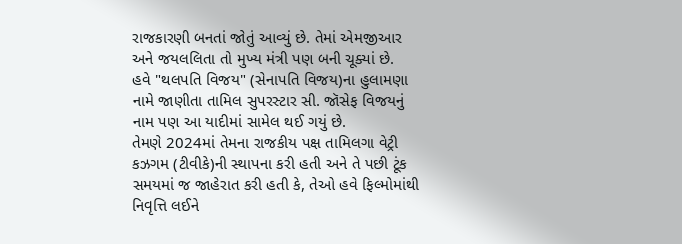રાજકારણી બનતાં જોતું આવ્યું છે. તેમાં એમજીઆર અને જયલલિતા તો મુખ્ય મંત્રી પણ બની ચૂક્યાં છે.
હવે "થલપતિ વિજય" (સેનાપતિ વિજય)ના હુલામણા નામે જાણીતા તામિલ સુપરસ્ટાર સી. જૉસેફ વિજયનું નામ પણ આ યાદીમાં સામેલ થઈ ગયું છે.
તેમણે 2024માં તેમના રાજકીય પક્ષ તામિલગા વેટ્રી કઝગમ (ટીવીકે)ની સ્થાપના કરી હતી અને તે પછી ટૂંક સમયમાં જ જાહેરાત કરી હતી કે, તેઓ હવે ફિલ્મોમાંથી નિવૃત્તિ લઈને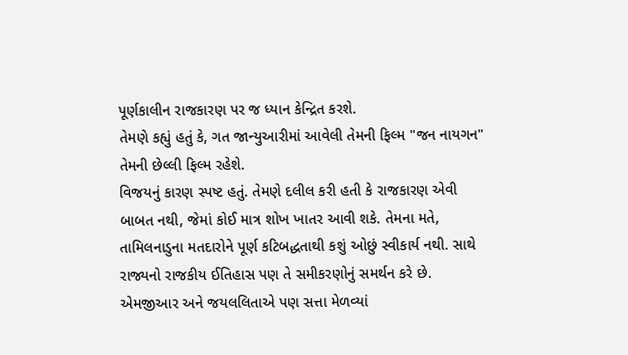પૂર્ણકાલીન રાજકારણ પર જ ધ્યાન કેન્દ્રિત કરશે.
તેમણે કહ્યું હતું કે, ગત જાન્યુઆરીમાં આવેલી તેમની ફિલ્મ "જન નાયગન" તેમની છેલ્લી ફિલ્મ રહેશે.
વિજયનું કારણ સ્પષ્ટ હતું. તેમણે દલીલ કરી હતી કે રાજકારણ એવી બાબત નથી, જેમાં કોઈ માત્ર શોખ ખાતર આવી શકે. તેમના મતે, તામિલનાડુના મતદારોને પૂર્ણ કટિબદ્ધતાથી કશું ઓછું સ્વીકાર્ય નથી. સાથે રાજ્યનો રાજકીય ઈતિહાસ પણ તે સમીકરણોનું સમર્થન કરે છે.
એમજીઆર અને જયલલિતાએ પણ સત્તા મેળવ્યાં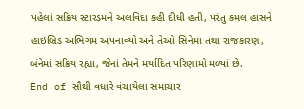પહેલાં સક્રિય સ્ટારડમને અલવિદા કહી દીધી હતી, પરંતુ કમલ હાસને હાઇબ્રિડ અભિગમ અપનાવ્યો અને તેઓ સિનેમા તથા રાજકારણ, બંનેમાં સક્રિય રહ્યા, જેનાં તેમને મર્યાદિત પરિણામો મળ્યાં છે.
End of સૌથી વધારે વંચાયેલા સમાચાર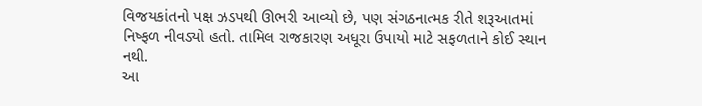વિજયકાંતનો પક્ષ ઝડપથી ઊભરી આવ્યો છે, પણ સંગઠનાત્મક રીતે શરૂઆતમાં નિષ્ફળ નીવડ્યો હતો. તામિલ રાજકારણ અધૂરા ઉપાયો માટે સફળતાને કોઈ સ્થાન નથી.
આ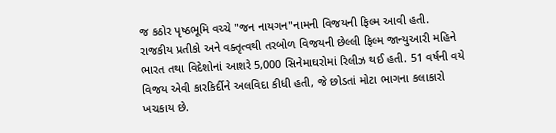જ કઠોર પૃષ્ઠભૂમિ વચ્ચે "જન નાયગન"નામની વિજયની ફિલ્મ આવી હતી.
રાજકીય પ્રતીકો અને વક્તૃત્વથી તરબોળ વિજયની છેલ્લી ફિલ્મ જાન્યુઆરી મહિને ભારત તથા વિદેશોનાં આશરે 5,000 સિનેમાઘરોમાં રિલીઝ થઈ હતી. 51 વર્ષની વયે વિજય એવી કારકિર્દીને અલવિદા કીધી હતી, જે છોડતાં મોટા ભાગના કલાકારો ખચકાય છે.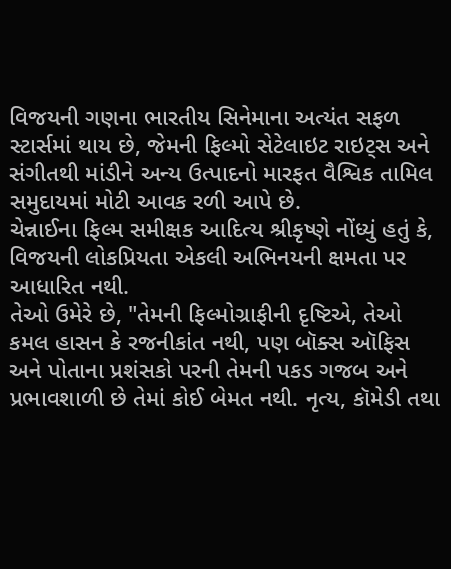વિજયની ગણના ભારતીય સિનેમાના અત્યંત સફળ સ્ટાર્સમાં થાય છે, જેમની ફિલ્મો સેટેલાઇટ રાઇટ્સ અને સંગીતથી માંડીને અન્ય ઉત્પાદનો મારફત વૈશ્વિક તામિલ સમુદાયમાં મોટી આવક રળી આપે છે.
ચેન્નાઈના ફિલ્મ સમીક્ષક આદિત્ય શ્રીકૃષ્ણે નોંધ્યું હતું કે, વિજયની લોકપ્રિયતા એકલી અભિનયની ક્ષમતા પર આધારિત નથી.
તેઓ ઉમેરે છે, "તેમની ફિલ્મોગ્રાફીની દૃષ્ટિએ, તેઓ કમલ હાસન કે રજનીકાંત નથી, પણ બૉક્સ ઑફિસ અને પોતાના પ્રશંસકો પરની તેમની પકડ ગજબ અને પ્રભાવશાળી છે તેમાં કોઈ બેમત નથી. નૃત્ય, કૉમેડી તથા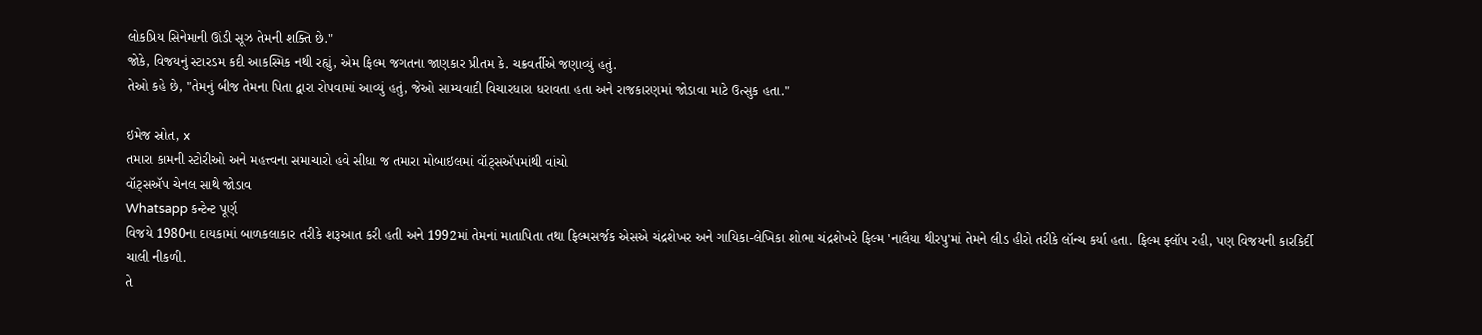લોકપ્રિય સિનેમાની ઊંડી સૂઝ તેમની શક્તિ છે."
જોકે, વિજયનું સ્ટારડમ કદી આકસ્મિક નથી રહ્યું, એમ ફિલ્મ જગતના જાણકાર પ્રીતમ કે. ચક્રવર્તીએ જણાવ્યું હતું.
તેઓ કહે છે, "તેમનું બીજ તેમના પિતા દ્વારા રોપવામાં આવ્યું હતું, જેઓ સામ્યવાદી વિચારધારા ધરાવતા હતા અને રાજકારણમાં જોડાવા માટે ઉત્સુક હતા."

ઇમેજ સ્રોત, x
તમારા કામની સ્ટોરીઓ અને મહત્ત્વના સમાચારો હવે સીધા જ તમારા મોબાઇલમાં વૉટ્સઍપમાંથી વાંચો
વૉટ્સઍપ ચેનલ સાથે જોડાવ
Whatsapp કન્ટેન્ટ પૂર્ણ
વિજયે 1980ના દાયકામાં બાળકલાકાર તરીકે શરૂઆત કરી હતી અને 1992માં તેમનાં માતાપિતા તથા ફિલ્મસર્જક એસએ ચંદ્રશેખર અને ગાયિકા-લેખિકા શોભા ચંદ્રશેખરે ફિલ્મ 'નાલૈયા થીરપુ'માં તેમને લીડ હીરો તરીકે લૉન્ચ કર્યા હતા. ફિલ્મ ફ્લૉપ રહી, પણ વિજયની કારકિર્દી ચાલી નીકળી.
તે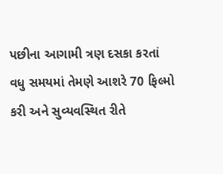પછીના આગામી ત્રણ દસકા કરતાં વધુ સમયમાં તેમણે આશરે 70 ફિલ્મો કરી અને સુવ્યવસ્થિત રીતે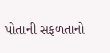પોતાની સફળતાનો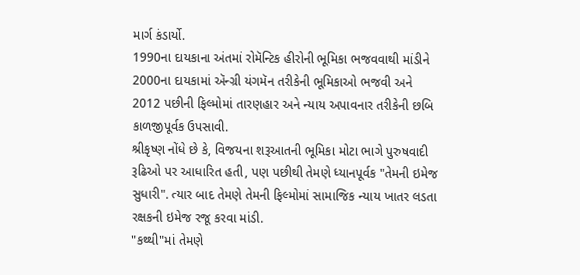માર્ગ કંડાર્યો.
1990ના દાયકાના અંતમાં રોમૅન્ટિક હીરોની ભૂમિકા ભજવવાથી માંડીને 2000ના દાયકામાં ઍન્ગ્રી યંગમૅન તરીકેની ભૂમિકાઓ ભજવી અને 2012 પછીની ફિલ્મોમાં તારણહાર અને ન્યાય અપાવનાર તરીકેની છબિ કાળજીપૂર્વક ઉપસાવી.
શ્રીકૃષ્ણ નોંધે છે કે, વિજયના શરૂઆતની ભૂમિકા મોટા ભાગે પુરુષવાદી રૂઢિઓ પર આધારિત હતી, પણ પછીથી તેમણે ધ્યાનપૂર્વક "તેમની ઇમેજ સુધારી". ત્યાર બાદ તેમણે તેમની ફિલ્મોમાં સામાજિક ન્યાય ખાતર લડતા રક્ષકની ઇમેજ રજૂ કરવા માંડી.
"કથ્થી"માં તેમણે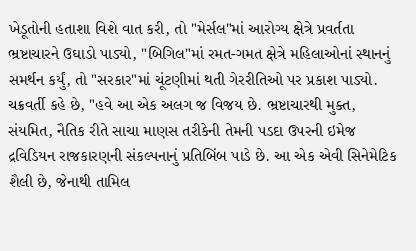ખેડૂતોની હતાશા વિશે વાત કરી, તો "મેર્સલ"માં આરોગ્ય ક્ષેત્રે પ્રવર્તતા ભ્રષ્ટાચારને ઉઘાડો પાડ્યો, "બિગિલ"માં રમત-ગમત ક્ષેત્રે મહિલાઓનાં સ્થાનનું સમર્થન કર્યું, તો "સરકાર"માં ચૂંટણીમાં થતી ગેરરીતિઓ પર પ્રકાશ પાડ્યો.
ચક્રવર્તી કહે છે, "હવે આ એક અલગ જ વિજય છે. ભ્રષ્ટાચારથી મુક્ત, સંયમિત, નૈતિક રીતે સાચા માણસ તરીકેની તેમની પડદા ઉપરની ઇમેજ દ્રવિડિયન રાજકારણની સંકલ્પનાનું પ્રતિબિંબ પાડે છે. આ એક એવી સિનેમેટિક શૈલી છે, જેનાથી તામિલ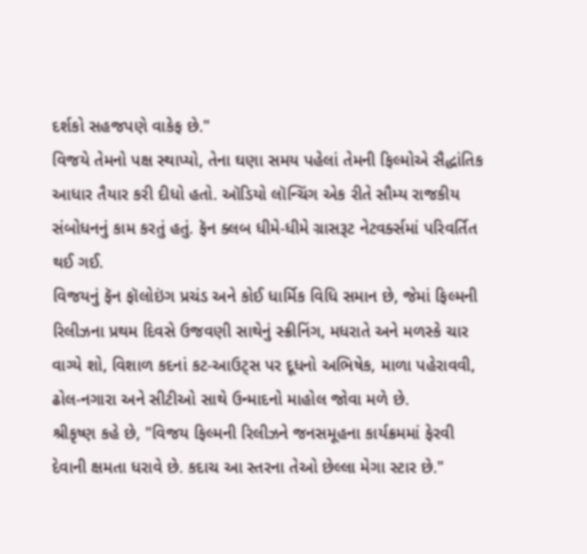દર્શકો સહજપણે વાકેફ છે."
વિજયે તેમનો પક્ષ સ્થાપ્યો, તેના ઘણા સમય પહેલાં તેમની ફિલ્મોએ સૈદ્ધાંતિક આધાર તૈયાર કરી દીધો હતો. ઑડિયો લૉન્ચિંગ એક રીતે સૌમ્ય રાજકીય સંબોધનનું કામ કરતું હતું. ફૅન ક્લબ ધીમે-ધીમે ગ્રાસરૂટ નેટવર્ક્સમાં પરિવર્તિત થઈ ગઈ.
વિજયનું ફૅન ફૉલોઇંગ પ્રચંડ અને કોઈ ધાર્મિક વિધિ સમાન છે, જેમાં ફિલ્મની રિલીઝના પ્રથમ દિવસે ઉજવણી સાથેનું સ્ક્રીનિંગ, મધરાતે અને મળસ્કે ચાર વાગ્યે શો, વિશાળ કદનાં કટ-આઉટ્સ પર દૂધનો અભિષેક, માળા પહેરાવવી, ઢોલ-નગારા અને સીટીઓ સાથે ઉન્માદનો માહોલ જોવા મળે છે.
શ્રીકૃષ્ણ કહે છે, "વિજય ફિલ્મની રિલીઝને જનસમૂહના કાર્યક્રમમાં ફેરવી દેવાની ક્ષમતા ધરાવે છે. કદાચ આ સ્તરના તેઓ છેલ્લા મેગા સ્ટાર છે."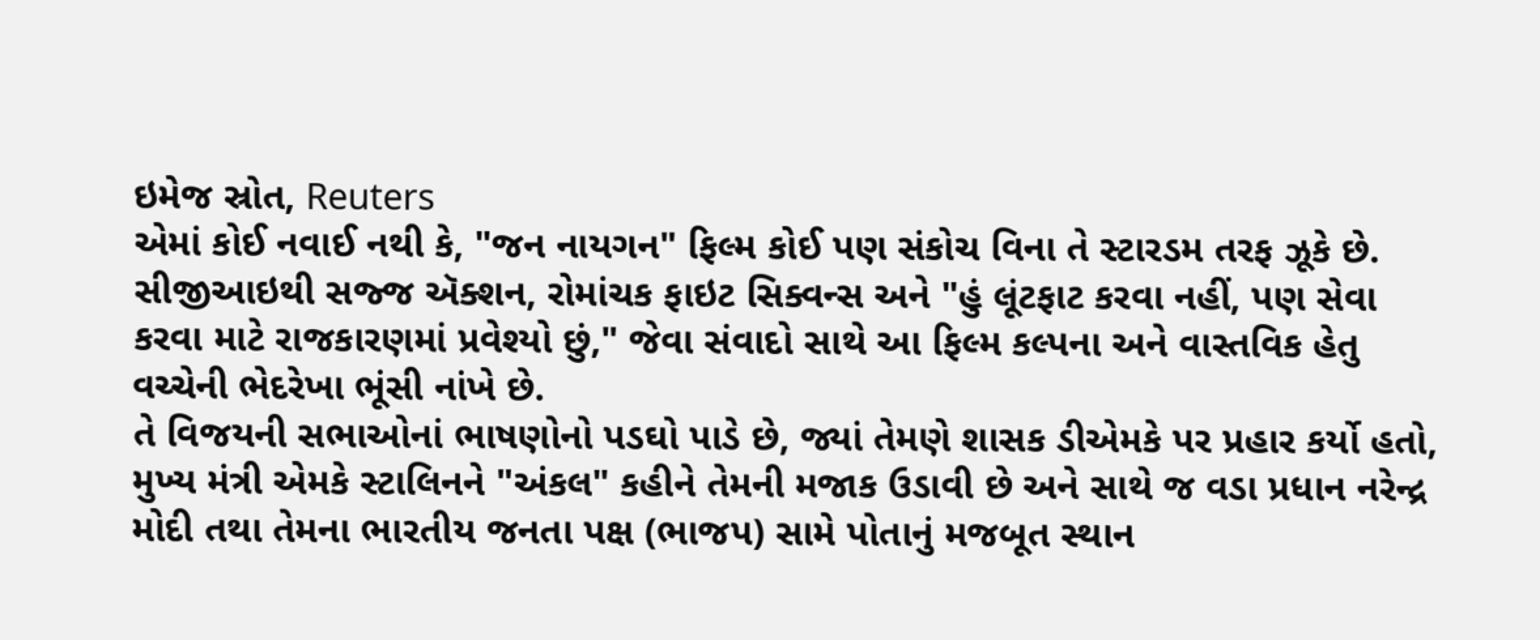ઇમેજ સ્રોત, Reuters
એમાં કોઈ નવાઈ નથી કે, "જન નાયગન" ફિલ્મ કોઈ પણ સંકોચ વિના તે સ્ટારડમ તરફ ઝૂકે છે.
સીજીઆઇથી સજ્જ ઍક્શન, રોમાંચક ફાઇટ સિક્વન્સ અને "હું લૂંટફાટ કરવા નહીં, પણ સેવા કરવા માટે રાજકારણમાં પ્રવેશ્યો છું," જેવા સંવાદો સાથે આ ફિલ્મ કલ્પના અને વાસ્તવિક હેતુ વચ્ચેની ભેદરેખા ભૂંસી નાંખે છે.
તે વિજયની સભાઓનાં ભાષણોનો પડઘો પાડે છે, જ્યાં તેમણે શાસક ડીએમકે પર પ્રહાર કર્યો હતો, મુખ્ય મંત્રી એમકે સ્ટાલિનને "અંકલ" કહીને તેમની મજાક ઉડાવી છે અને સાથે જ વડા પ્રધાન નરેન્દ્ર મોદી તથા તેમના ભારતીય જનતા પક્ષ (ભાજપ) સામે પોતાનું મજબૂત સ્થાન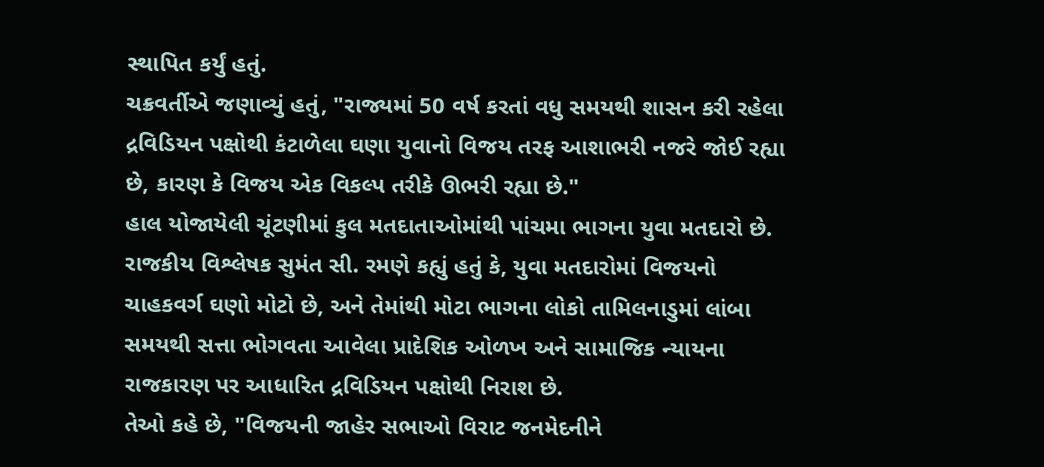સ્થાપિત કર્યું હતું.
ચક્રવર્તીએ જણાવ્યું હતું, "રાજ્યમાં 50 વર્ષ કરતાં વધુ સમયથી શાસન કરી રહેલા દ્રવિડિયન પક્ષોથી કંટાળેલા ઘણા યુવાનો વિજય તરફ આશાભરી નજરે જોઈ રહ્યા છે, કારણ કે વિજય એક વિકલ્પ તરીકે ઊભરી રહ્યા છે."
હાલ યોજાયેલી ચૂંટણીમાં કુલ મતદાતાઓમાંથી પાંચમા ભાગના યુવા મતદારો છે.
રાજકીય વિશ્લેષક સુમંત સી. રમણે કહ્યું હતું કે, યુવા મતદારોમાં વિજયનો ચાહકવર્ગ ઘણો મોટો છે, અને તેમાંથી મોટા ભાગના લોકો તામિલનાડુમાં લાંબા સમયથી સત્તા ભોગવતા આવેલા પ્રાદેશિક ઓળખ અને સામાજિક ન્યાયના રાજકારણ પર આધારિત દ્રવિડિયન પક્ષોથી નિરાશ છે.
તેઓ કહે છે, "વિજયની જાહેર સભાઓ વિરાટ જનમેદનીને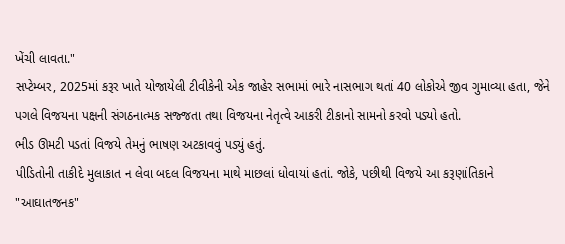ખેંચી લાવતા."
સપ્ટેમ્બર, 2025માં કરૂર ખાતે યોજાયેલી ટીવીકેની એક જાહેર સભામાં ભારે નાસભાગ થતાં 40 લોકોએ જીવ ગુમાવ્યા હતા, જેને પગલે વિજયના પક્ષની સંગઠનાત્મક સજ્જતા તથા વિજયના નેતૃત્વે આકરી ટીકાનો સામનો કરવો પડ્યો હતો.
ભીડ ઊમટી પડતાં વિજયે તેમનું ભાષણ અટકાવવું પડ્યું હતું.
પીડિતોની તાકીદે મુલાકાત ન લેવા બદલ વિજયના માથે માછલાં ધોવાયાં હતાં. જોકે, પછીથી વિજયે આ કરૂણાંતિકાને "આઘાતજનક"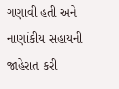ગણાવી હતી અને નાણાંકીય સહાયની જાહેરાત કરી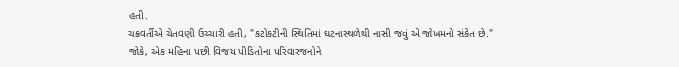હતી.
ચક્રવર્તીએ ચેતવણી ઉચ્ચારી હતી, "કટોકટીની સ્થિતિમાં ઘટનાસ્થળેથી નાસી જવું એ જોખમનો સંકેત છે."
જોકે, એક મહિના પછી વિજય પીડિતોના પરિવારજનોને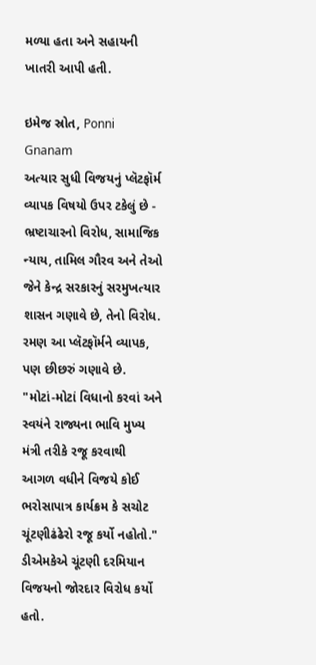મળ્યા હતા અને સહાયની ખાતરી આપી હતી.

ઇમેજ સ્રોત, Ponni Gnanam
અત્યાર સુધી વિજયનું પ્લૅટફૉર્મ વ્યાપક વિષયો ઉપર ટકેલું છે - ભ્રષ્ટાચારનો વિરોધ, સામાજિક ન્યાય, તામિલ ગૌરવ અને તેઓ જેને કેન્દ્ર સરકારનું સરમુખત્યાર શાસન ગણાવે છે, તેનો વિરોધ.
રમણ આ પ્લૅટફૉર્મને વ્યાપક, પણ છીછરું ગણાવે છે. "મોટાં-મોટાં વિધાનો કરવાં અને સ્વયંને રાજ્યના ભાવિ મુખ્ય મંત્રી તરીકે રજૂ કરવાથી આગળ વધીને વિજયે કોઈ ભરોસાપાત્ર કાર્યક્રમ કે સચોટ ચૂંટણીઢંઢેરો રજૂ કર્યો નહોતો."
ડીએમકેએ ચૂંટણી દરમિયાન વિજયનો જોરદાર વિરોધ કર્યો હતો.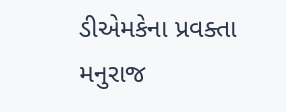ડીએમકેના પ્રવક્તા મનુરાજ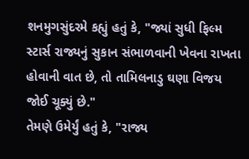શનમુગસુંદરમે કહ્યું હતું કે, "જ્યાં સુધી ફિલ્મ સ્ટાર્સ રાજ્યનું સુકાન સંભાળવાની ખેવના રાખતા હોવાની વાત છે, તો તામિલનાડુ ઘણા વિજય જોઈ ચૂક્યું છે."
તેમણે ઉમેર્યું હતું કે, "રાજ્ય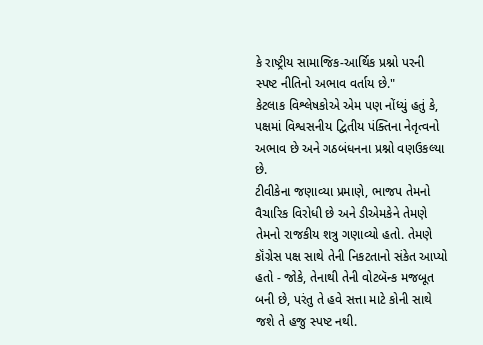કે રાષ્ટ્રીય સામાજિક-આર્થિક પ્રશ્નો પરની સ્પષ્ટ નીતિનો અભાવ વર્તાય છે."
કેટલાક વિશ્લેષકોએ એમ પણ નોંધ્યું હતું કે, પક્ષમાં વિશ્વસનીય દ્વિતીય પંક્તિના નેતૃત્વનો અભાવ છે અને ગઠબંધનના પ્રશ્નો વણઉકલ્યા છે.
ટીવીકેના જણાવ્યા પ્રમાણે, ભાજપ તેમનો વૈચારિક વિરોધી છે અને ડીએમકેને તેમણે તેમનો રાજકીય શત્રુ ગણાવ્યો હતો. તેમણે કૉંગ્રેસ પક્ષ સાથે તેની નિકટતાનો સંકેત આપ્યો હતો - જોકે, તેનાથી તેની વોટબૅન્ક મજબૂત બની છે, પરંતુ તે હવે સત્તા માટે કોની સાથે જશે તે હજુ સ્પષ્ટ નથી.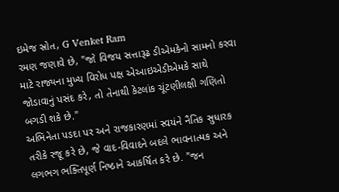ઇમેજ સ્રોત, G Venket Ram
રમણ જણાવે છે, "જો વિજય સત્તારૂઢ ડીએમકેનો સામનો કરવા માટે રાજ્યના મુખ્ય વિરોધ પક્ષ એઆઇએડીએમકે સાથે જોડાવાનું પસંદ કરે, તો તેનાથી કેટલાંક ચૂંટણીલક્ષી ગણિતો બગડી શકે છે."
અભિનેતા પડદા પર અને રાજકારણમાં સ્વયંને નૈતિક સુધારક તરીકે રજૂ કરે છે, જે વાદ-વિવાદને બદલે ભાવનાત્મક અને લગભગ ભક્તિપૂર્ણ નિષ્ઠાને આકર્ષિત કરે છે. "જન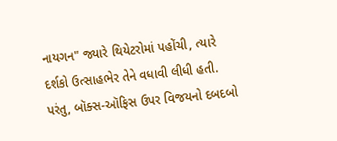નાયગન" જ્યારે થિયેટરોમાં પહોંચી, ત્યારે દર્શકો ઉત્સાહભેર તેને વધાવી લીધી હતી.
પરંતુ, બૉક્સ-ઑફિસ ઉપર વિજયનો દબદબો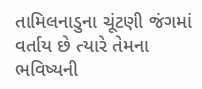તામિલનાડુના ચૂંટણી જંગમાં વર્તાય છે ત્યારે તેમના ભવિષ્યની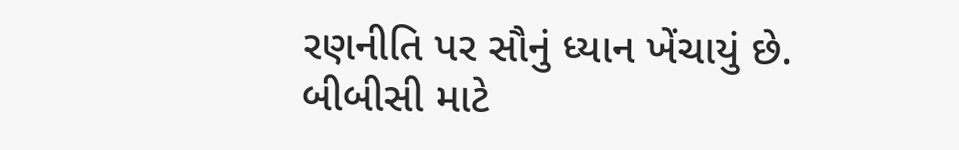રણનીતિ પર સૌનું ધ્યાન ખેંચાયું છે.
બીબીસી માટે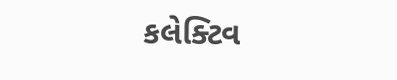કલેક્ટિવ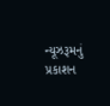ન્યૂઝરૂમનું પ્રકાશન